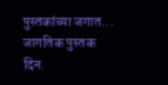पुस्तकांच्या जगात...
जागतिक पुस्तक दिन.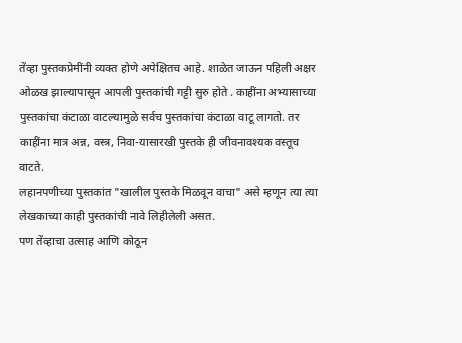तेंव्हा पुस्तकप्रेमींनी व्यक्त होणे अपेक्षितच आहे. शाळेत जाऊन पहिली अक्षर ओळख झाल्यापासून आपली पुस्तकांची गट्टी सुरु होते . काहींना अभ्यासाच्या पुस्तकांचा कंटाळा वाटल्यामुळे सर्वच पुस्तकांचा कंटाळा वाटू लागतो. तर काहींना मात्र अन्न, वस्त्र, निवा-यासारखी पुस्तके ही जीवनावश्यक वस्तूच वाटते.
लहानपणीच्या पुस्तकांत "खालील पुस्तके मिळवून वाचा" असे म्हणून त्या त्या लेखकाच्या काही पुस्तकांची नावे लिहीलेली असत.
पण तेंव्हाचा उत्साह आणि कोठून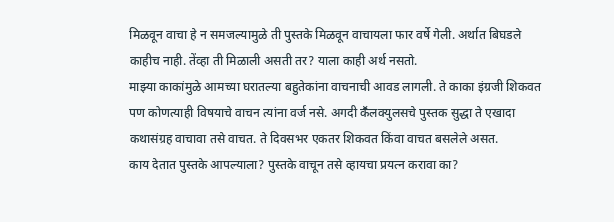मिळवून वाचा हे न समजल्यामुळे ती पुस्तके मिळवून वाचायला फार वर्षे गेली. अर्थात बिघडले काहीच नाही. तेंव्हा ती मिळाली असती तर? याला काही अर्थ नसतो.
माझ्या काकांमुळे आमच्या घरातल्या बहुतेकांना वाचनाची आवड लागली. ते काका इंग्रजी शिकवत पण कोणत्याही विषयाचे वाचन त्यांना वर्ज नसे. अगदी कॕलक्युलसचे पुस्तक सुद्धा ते एखादा कथासंग्रह वाचावा तसे वाचत. ते दिवसभर एकतर शिकवत किंवा वाचत बसलेले असत.
काय देतात पुस्तके आपल्याला? पुस्तके वाचून तसे व्हायचा प्रयत्न करावा का?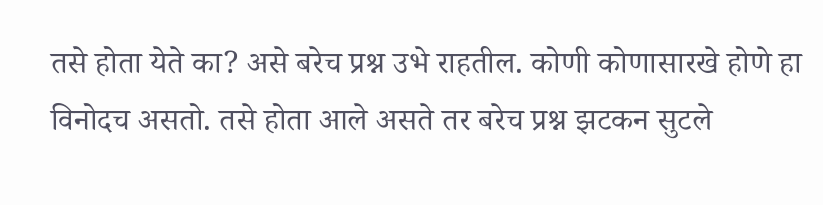तसे होता येते का? असे बरेच प्रश्न उभे राहतील. कोणी कोणासारखे होणे हा विनोदच असतो. तसे होता आले असते तर बरेच प्रश्न झटकन सुटले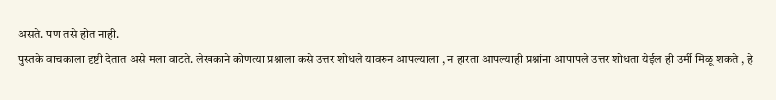असते. पण तसे होत नाही.
पुस्तके वाचकाला दृष्टी देतात असे मला वाटते. लेखकाने कोणत्या प्रश्नाला कसे उत्तर शोधले यावरुन आपल्याला , न हारता आपल्याही प्रश्नांना आपापले उत्तर शोधता येईल ही उर्मी मिळू शकते , हे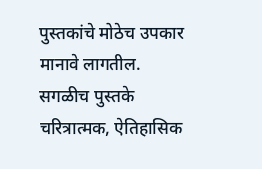पुस्तकांचे मोठेच उपकार मानावे लागतील.
सगळीच पुस्तके चरित्रात्मक, ऐतिहासिक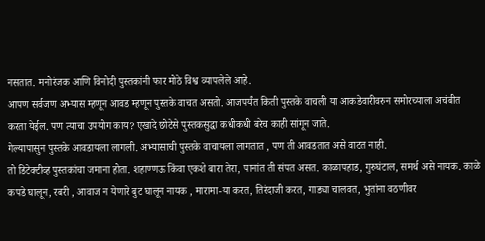नसतात. मनोरंजक आणि विनोदी पुस्तकांनी फार मोठे विश्व व्यापलेले आहे.
आपण सर्वजण अभ्यास म्हणून आवड म्हणून पुस्तके वाचत असतो. आजपर्यंत किती पुस्तके वाचली या आकडेवारीवरुन समोरच्याला अचंबीत करता येईल. पण त्याचा उपयोग काय? एखादे छोटेसे पुस्तकसुद्धा कधीकधी बरेच काही सांगून जाते.
गेल्यापासुन पुस्तके आवडायला लागली. अभ्यासाची पुस्तके वाचायला लागतात , पण ती आवडतात असे वाटत नाही.
तो डिटेक्टीव्ह पुस्तकांचा जमाना होता. शहाण्णऊ किंवा एकशे बारा तेरा, पानांत ती संपत असत. काळापहाड, गुरुघंटाल, समर्थ असे नायक. काळे कपडे घालून, रबरी , आवाज न येणारे बुट घालून नायक , मारामा-या करत, तिरंदाजी करत, गाड्या चालवत, भुतांना वठणीवर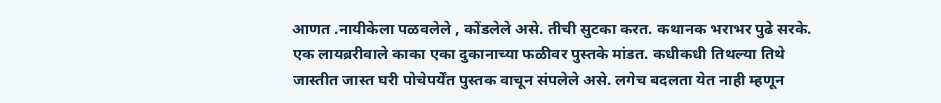आणत .नायीकेला पळवलेले , कोंडलेले असे. तीची सुटका करत. कथानक भराभर पुढे सरके.
एक लायब्ररीवाले काका एका दुकानाच्या फळीवर पुस्तके मांडत. कधीकधी तिथल्या तिथे जास्तीत जास्त घरी पोचेपर्येंत पुस्तक वाचून संपलेले असे. लगेच बदलता येत नाही म्हणून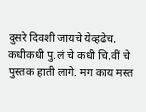दुसरे दिवशी जायचे येव्हढेच.
कधीकधी पु.लं चे कधी चि.वीं चे पुस्तक हाती लागे. मग काय मस्त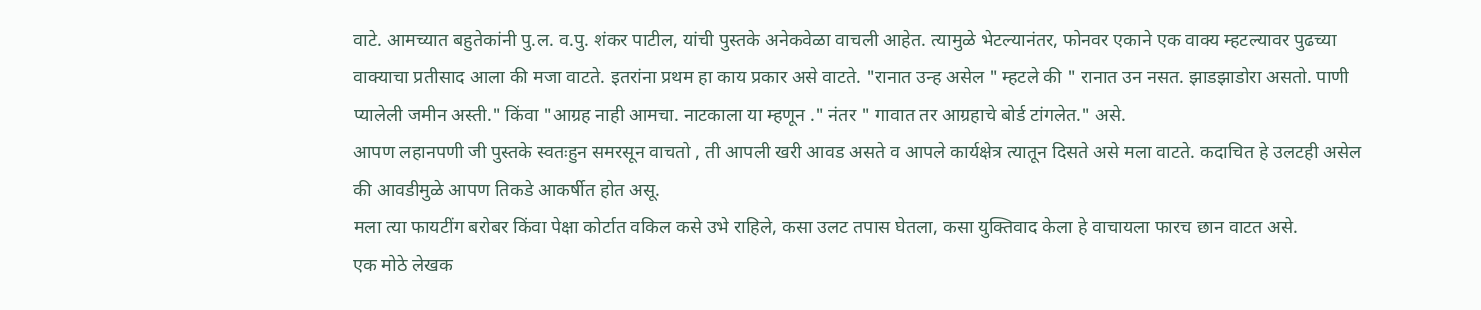वाटे. आमच्यात बहुतेकांनी पु.ल. व.पु. शंकर पाटील, यांची पुस्तके अनेकवेळा वाचली आहेत. त्यामुळे भेटल्यानंतर, फोनवर एकाने एक वाक्य म्हटल्यावर पुढच्या वाक्याचा प्रतीसाद आला की मजा वाटते. इतरांना प्रथम हा काय प्रकार असे वाटते. "रानात उन्ह असेल " म्हटले की " रानात उन नसत. झाडझाडोरा असतो. पाणी प्यालेली जमीन अस्ती." किंवा "आग्रह नाही आमचा. नाटकाला या म्हणून ." नंतर " गावात तर आग्रहाचे बोर्ड टांगलेत." असे.
आपण लहानपणी जी पुस्तके स्वतःहुन समरसून वाचतो , ती आपली खरी आवड असते व आपले कार्यक्षेत्र त्यातून दिसते असे मला वाटते. कदाचित हे उलटही असेल की आवडीमुळे आपण तिकडे आकर्षीत होत असू.
मला त्या फायटींग बरोबर किंवा पेक्षा कोर्टात वकिल कसे उभे राहिले, कसा उलट तपास घेतला, कसा युक्तिवाद केला हे वाचायला फारच छान वाटत असे.
एक मोठे लेखक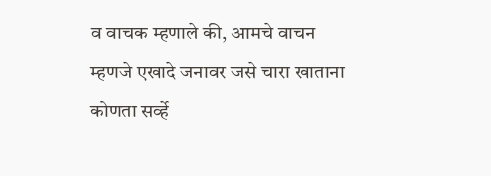व वाचक म्हणाले की, आमचे वाचन म्हणजे एखादे जनावर जसे चारा खाताना कोणता सर्व्हे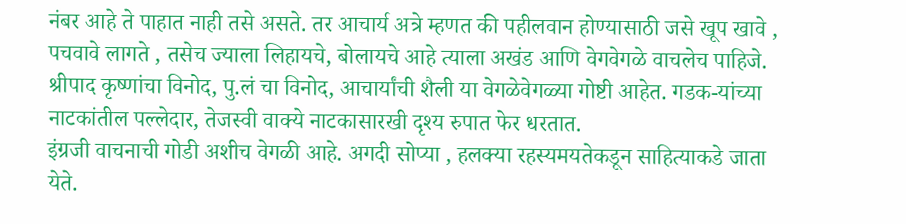नंबर आहे ते पाहात नाही तसे असते. तर आचार्य अत्रे म्हणत की पहीलवान होण्यासाठी जसे खूप खावे , पचवावे लागते , तसेच ज्याला लिहायचे, बोलायचे आहे त्याला अखंड आणि वेगवेगळे वाचलेच पाहिजे.
श्रीपाद कृष्णांचा विनोद, पु.लं चा विनोद, आचार्यांची शैली या वेगळेवेगळ्या गोष्टी आहेत. गडक-यांच्या नाटकांतील पल्लेदार, तेजस्वी वाक्ये नाटकासारखी दृश्य रुपात फेर धरतात.
इंग्रजी वाचनाची गोडी अशीच वेगळी आहे. अगदी सोप्या , हलक्या रहस्यमयतेकडून साहित्याकडे जाता येते.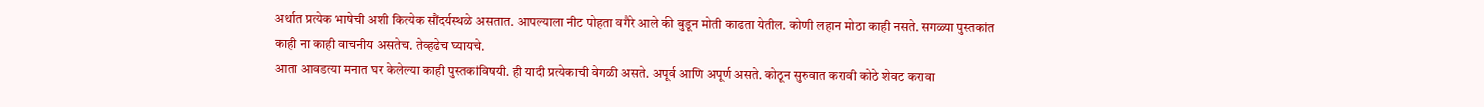अर्थात प्रत्येक भाषेची अशी कित्येक सौंदर्यस्थळे असतात. आपल्याला नीट पोहता वगैरे आले की बुडून मोती काढता येतील. कोणी लहान मोठा काही नसते. सगळ्या पुस्तकांत काही ना काही वाचनीय असतेच. तेव्हढेच घ्यायचे.
आता आवडत्या मनात घर केलेल्या काही पुस्तकांविषयी. ही यादी प्रत्येकाची वेगळी असते. अपूर्व आणि अपूर्ण असते. कोठून सुरुवात करावी कोठे शेवट करावा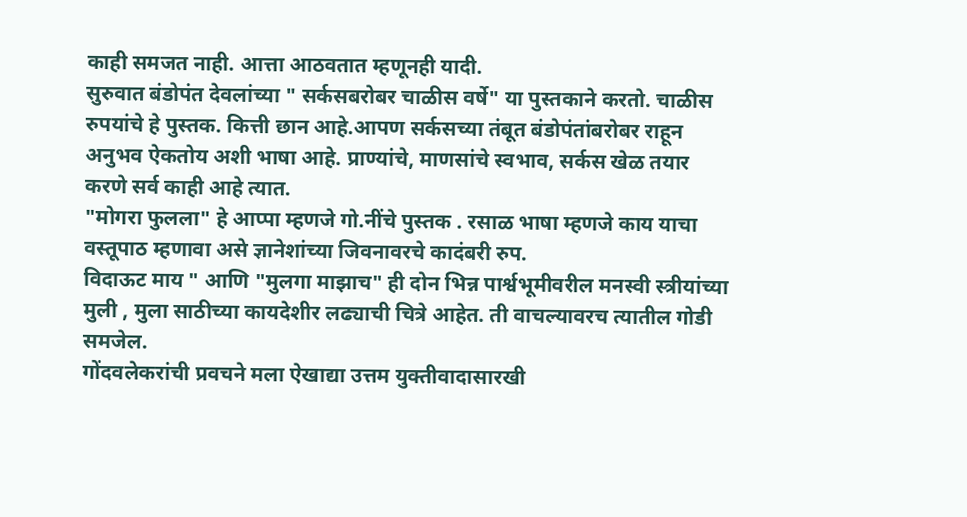काही समजत नाही. आत्ता आठवतात म्हणूनही यादी.
सुरुवात बंडोपंत देवलांच्या " सर्कसबरोबर चाळीस वर्षे" या पुस्तकाने करतो. चाळीस रुपयांचे हे पुस्तक. कित्ती छान आहे.आपण सर्कसच्या तंबूत बंडोपंतांबरोबर राहून अनुभव ऐकतोय अशी भाषा आहे. प्राण्यांचे, माणसांचे स्वभाव, सर्कस खेळ तयार करणे सर्व काही आहे त्यात.
"मोगरा फुलला" हे आप्पा म्हणजे गो.नींचे पुस्तक . रसाळ भाषा म्हणजे काय याचा वस्तूपाठ म्हणावा असे ज्ञानेशांच्या जिवनावरचे कादंबरी रुप.
विदाऊट माय " आणि "मुलगा माझाच" ही दोन भिन्न पार्श्वभूमीवरील मनस्वी स्त्रीयांच्या मुली , मुला साठीच्या कायदेशीर लढ्याची चित्रे आहेत. ती वाचल्यावरच त्यातील गोडी समजेल.
गोंदवलेकरांची प्रवचने मला ऐखाद्या उत्तम युक्तीवादासारखी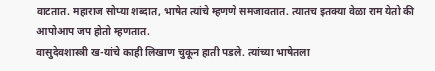वाटतात. महाराज सोप्या शब्दात, भाषेत त्यांचे म्हणणे समजावतात. त्यातच इतक्या वेळा राम येतो की आपोआप जप होतो म्हणतात.
वासुदेवशास्त्री ख-यांचे काही लिखाण चुकून हाती पडले. त्यांच्या भाषेतला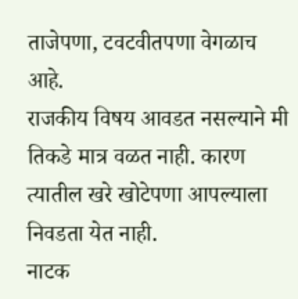ताजेपणा, टवटवीतपणा वेगळाच आहे.
राजकीय विषय आवडत नसल्याने मी तिकडे मात्र वळत नाही. कारण त्यातील खरे खोटेपणा आपल्याला निवडता येत नाही.
नाटक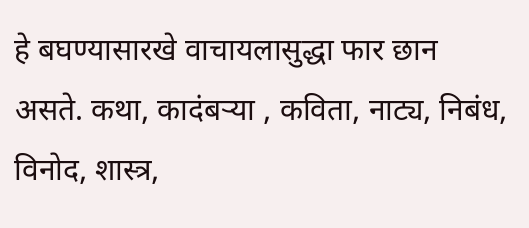हे बघण्यासारखे वाचायलासुद्धा फार छान असते. कथा, कादंबऱ्या , कविता, नाट्य, निबंध, विनोद, शास्त्र,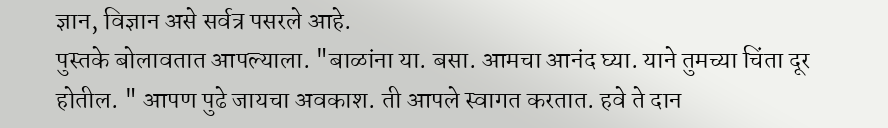ज्ञान, विज्ञान असे सर्वत्र पसरले आहे.
पुस्तके बोलावतात आपल्याला. "बाळांना या. बसा. आमचा आनंद घ्या. याने तुमच्या चिंता दूर होतील. " आपण पुढे जायचा अवकाश. ती आपले स्वागत करतात. हवे ते दान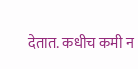देतात. कधीच कमी न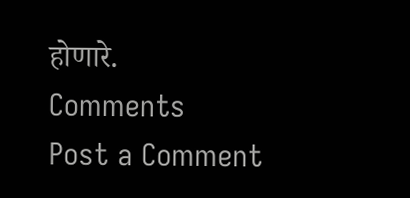होणारे.
Comments
Post a Comment